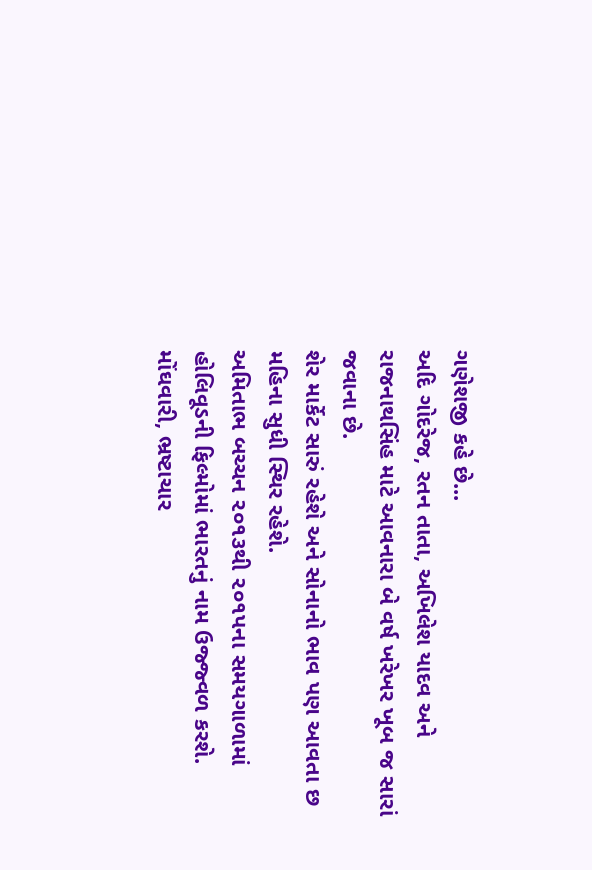ગણેશજી કહે છે...
અદિ ગોદરેજ, રતન તાતા, અખિલેશ યાદવ અને રાજનાથસિંહ માટે આવનારા બે વર્ષ ખરેખર ખૂબ જ સારાં જવાના છે.
શેર માર્કેટ સારું રહેશે અને સોનાનો ભાવ પણ આવતા છ મહિના સુધી સ્થિર રહેશે.
અમિતાભ બચ્ચન ૨૦૧૩થી ૨૦૧પના સમયગાળામાં હોલિવૂડની ફિલ્મોમાં ભારતનું નામ ઉજ્જ્વળ કરશે.
મોંઘવારી, ભ્રષ્ટાચાર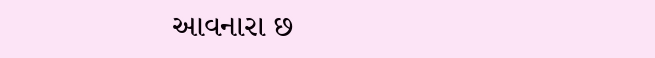આવનારા છ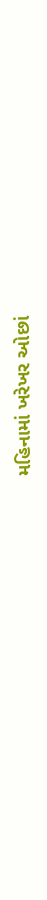મહિનામાં ખરેખર ઓછાં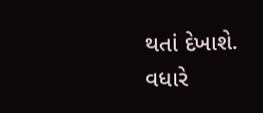થતાં દેખાશે.
વધારે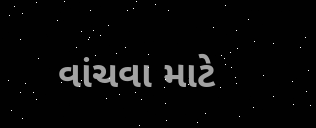વાંચવા માટે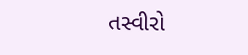તસ્વીરો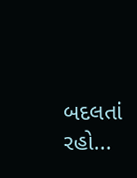બદલતાં રહો...